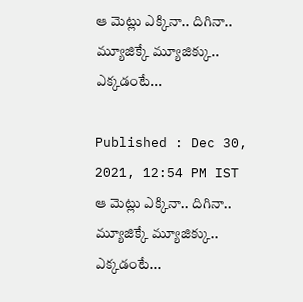ఆ మెట్లు ఎక్కినా.. దిగినా.. మ్యూజిక్కే మ్యూజిక్కు.. ఎక్కడంటే...

Published : Dec 30, 2021, 12:54 PM IST
ఆ మెట్లు ఎక్కినా.. దిగినా.. మ్యూజిక్కే మ్యూజిక్కు.. ఎక్కడంటే...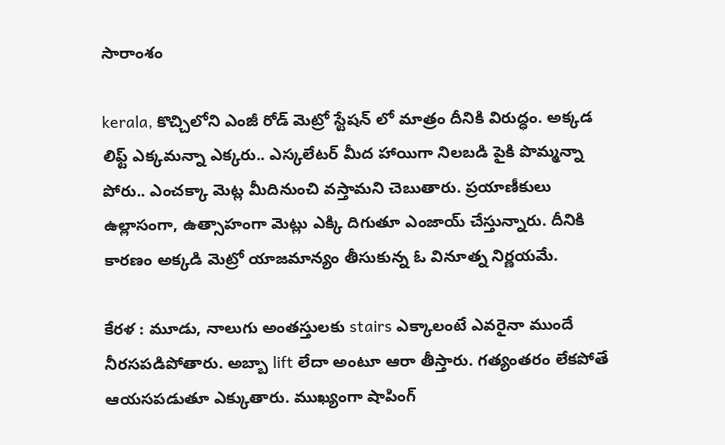సారాంశం

kerala, కొచ్చిలోని ఎంజీ రోడ్ మెట్రో స్టేషన్ లో మాత్రం దీనికి విరుద్ధం. అక్కడ లిఫ్ట్ ఎక్కమన్నా ఎక్కరు.. ఎస్కలేటర్ మీద హాయిగా నిలబడి పైకి పొమ్మన్నా పోరు.. ఎంచక్కా మెట్ల మీదినుంచి వస్తామని చెబుతారు. ప్రయాణీకులు ఉల్లాసంగా, ఉత్సాహంగా మెట్లు ఎక్కి దిగుతూ ఎంజాయ్ చేస్తున్నారు. దీనికి కారణం అక్కడి మెట్రో యాజమాన్యం తీసుకున్న ఓ వినూత్న నిర్ణయమే.

కేరళ : మూడు, నాలుగు అంతస్తులకు stairs ఎక్కాలంటే ఎవరైనా ముందే నీరసపడిపోతారు. అబ్బా lift లేదా అంటూ ఆరా తీస్తారు. గత్యంతరం లేకపోతే ఆయసపడుతూ ఎక్కుతారు. ముఖ్యంగా షాపింగ్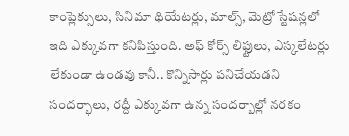కాంప్లెక్సులు, సినిమా థియేటర్లు, మాల్స్, మెట్రో స్టేషన్లలో ఇది ఎక్కువగా కనిపిస్తుంది. అఫ్ కోర్స్ లిఫ్టులు, ఎస్కలేటర్లు లేకుండా ఉండవు కానీ.. కొన్నిసార్లు పనిచేయడని సందర్భాలు, రద్దీ ఎక్కువగా ఉన్న సందర్బాల్లో నరకం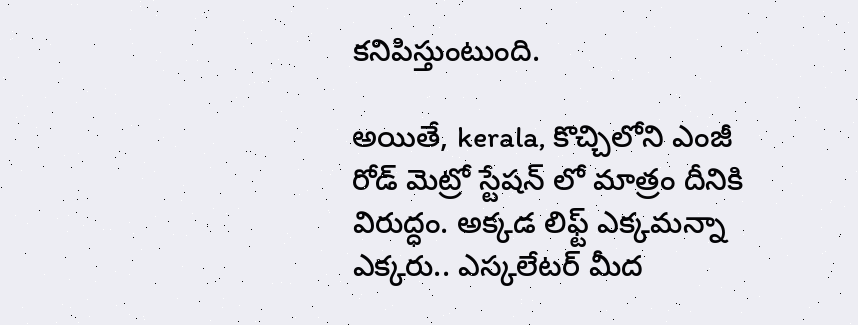కనిపిస్తుంటుంది.

అయితే, kerala, కొచ్చిలోని ఎంజీ రోడ్ మెట్రో స్టేషన్ లో మాత్రం దీనికి విరుద్ధం. అక్కడ లిఫ్ట్ ఎక్కమన్నా ఎక్కరు.. ఎస్కలేటర్ మీద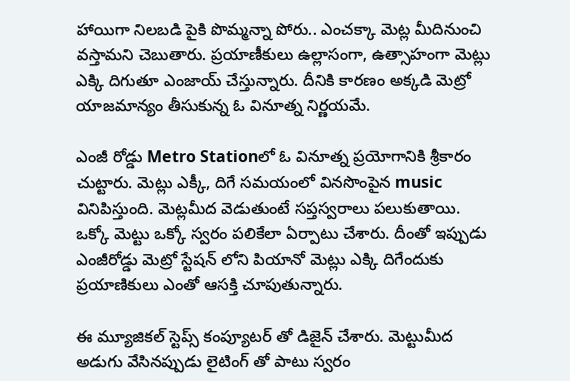హాయిగా నిలబడి పైకి పొమ్మన్నా పోరు.. ఎంచక్కా మెట్ల మీదినుంచి వస్తామని చెబుతారు. ప్రయాణీకులు ఉల్లాసంగా, ఉత్సాహంగా మెట్లు ఎక్కి దిగుతూ ఎంజాయ్ చేస్తున్నారు. దీనికి కారణం అక్కడి మెట్రో యాజమాన్యం తీసుకున్న ఓ వినూత్న నిర్ణయమే.

ఎంజీ రోడ్డు Metro Stationలో ఓ వినూత్న ప్రయోగానికి శ్రీకారం చుట్టారు. మెట్లు ఎక్కీ, దిగే సమయంలో వినసొంపైన music వినిపిస్తుంది. మెట్లమీద వెడుతుంటే సప్తస్వరాలు పలుకుతాయి. ఒక్కో మెట్టు ఒక్కో స్వరం పలికేలా ఏర్పాటు చేశారు. దీంతో ఇప్పుడు ఎంజీరోడ్డు మెట్రో స్టేషన్ లోని పియానో మెట్లు ఎక్కి దిగేందుకు ప్రయాణికులు ఎంతో ఆసక్తి చూపుతున్నారు.

ఈ మ్యూజికల్ స్టెప్స్ కంప్యూటర్ తో డిజైన్ చేశారు. మెట్టుమీద అడుగు వేసినప్పుడు లైటింగ్ తో పాటు స్వరం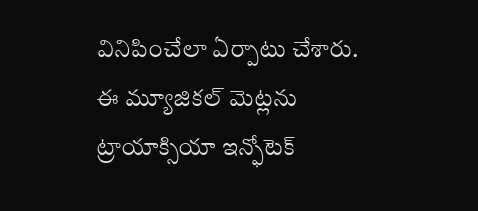వినిపించేలా ఏర్పాటు చేశారు. ఈ మ్యూజికల్ మెట్లను ట్రాయాక్సియా ఇన్ఫోటెక్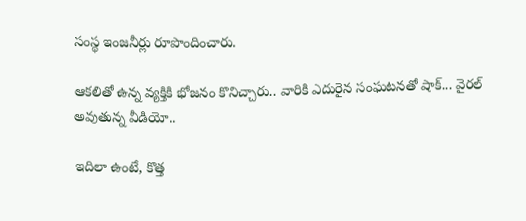సంస్థ ఇంజనీర్లు రూపొందించారు.

ఆకలితో ఉన్న వ్యక్తికి భోజనం కొనిచ్చారు.. వారికి ఎదురైన సంఘటనతో షాక్... వైరల్ అవుతున్న వీడియో..

ఇదిలా ఉంటే, కొత్త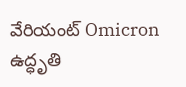వేరియంట్ Omicron ఉద్ధృతి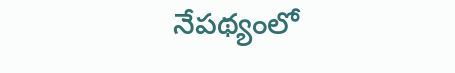నేపథ్యంలో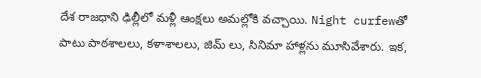దేశ రాజధాని ఢిల్లీలో మళ్లీ ఆంక్షలు అమల్లోకి వచ్చాయి. Night curfewతో పాటు పాఠశాలలు, కళాశాలలు, జిమ్ లు, సినిమా హాళ్లను మూసివేశారు. ఇక,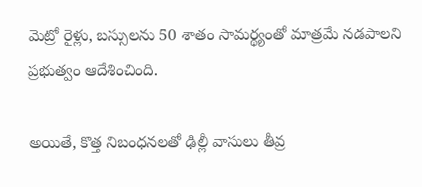మెట్రో రైళ్లు, బస్సులను 50 శాతం సామర్థ్యంతో మాత్రమే నడపాలని ప్రభుత్వం ఆదేశించింది.

అయితే, కొత్త నిబంధనలతో ఢిల్లీ వాసులు తీవ్ర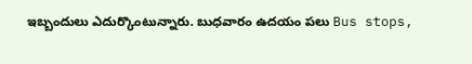ఇబ్బందులు ఎదుర్కొంటున్నారు. బుధవారం ఉదయం పలు Bus stops,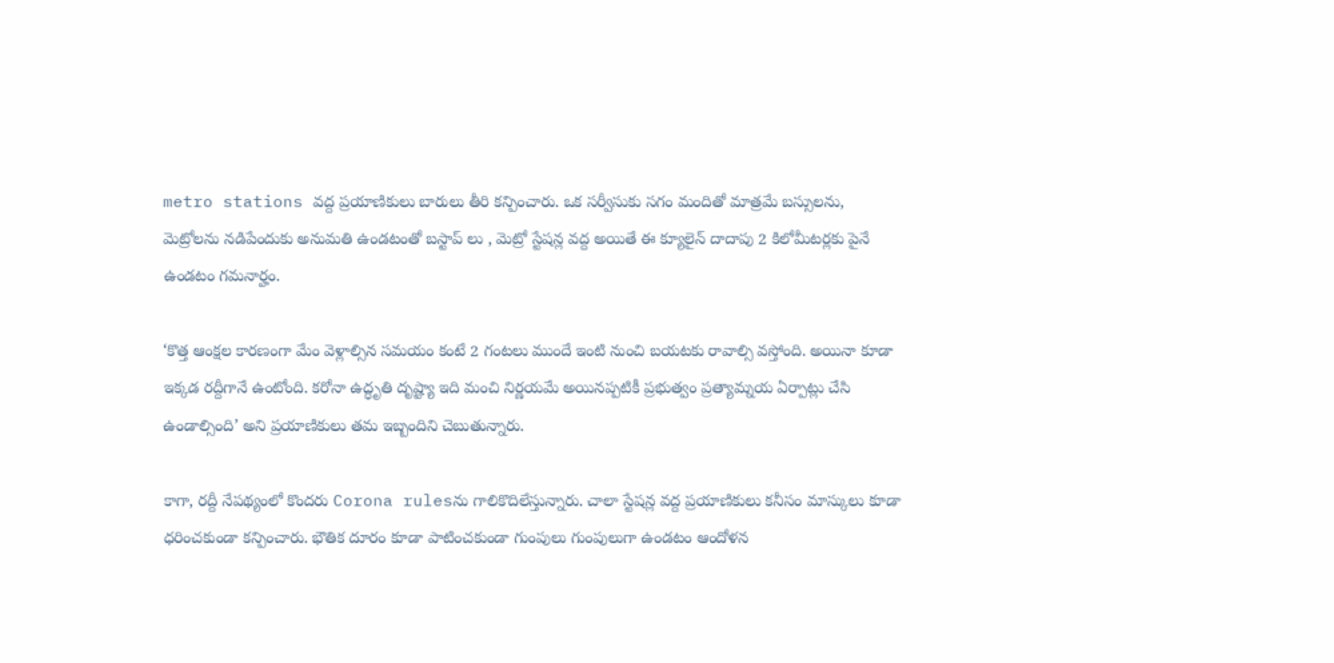metro stations వద్ద ప్రయాణికులు బారులు తీరి కన్పించారు. ఒక సర్వీసుకు సగం మందితో మాత్రమే బస్సులను, మెట్రోలను నడిపేందుకు అనుమతి ఉండటంతో బస్టాప్ లు , మెట్రో స్టేషన్ల వద్ద అయితే ఈ క్యూలైన్ దాదాపు 2 కిలోమీటర్లకు పైనే ఉండటం గమనార్హం.

‘కొత్త ఆంక్షల కారణంగా మేం వెళ్లాల్సిన సమయం కంటే 2 గంటలు ముందే ఇంటి నుంచి బయటకు రావాల్సి వస్తోంది. అయినా కూడా ఇక్కడ రద్దీగానే ఉంటోంది. కరోనా ఉద్ధృతి దృష్ట్యా ఇది మంచి నిర్ణయమే అయినప్పటికీ ప్రభుత్వం ప్రత్యామ్నయ ఏర్పాట్లు చేసి ఉండాల్సింది’ అని ప్రయాణికులు తమ ఇబ్బందిని చెబుతున్నారు.

కాగా, రద్దీ నేపథ్యంలో కొందరు Corona rulesను గాలికొదిలేస్తున్నారు. చాలా స్టేషన్ల వద్ద ప్రయాణికులు కనీసం మాస్కులు కూడా ధరించకుండా కన్పించారు. భౌతిక దూరం కూడా పాటించకుండా గుంపులు గుంపులుగా ఉండటం ఆందోళన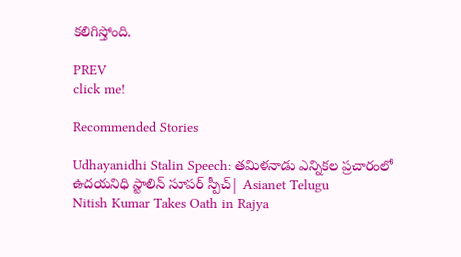కలిగిస్తోంది.

PREV
click me!

Recommended Stories

Udhayanidhi Stalin Speech: తమిళనాడు ఎన్నికల ప్రచారంలో ఉదయనిధి స్టాలిన్ సూపర్ స్పీచ్| Asianet Telugu
Nitish Kumar Takes Oath in Rajya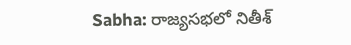Sabha: రాజ్యసభలో నితీశ్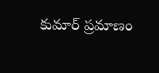కుమార్ ప్రమాణం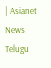| Asianet News Telugu